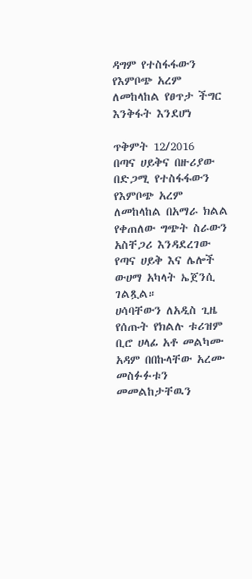ዳግም የተስፋፋውን የእምቦጭ አረም ለመከላከል የፀጥታ ችግር እንቅፋት እንደሆነ

ጥቅምት 12/2016
በጣና ሀይቅና በዙሪያው በድጋሚ የተስፋፋውን የእምቦጭ አረም ለመከላከል በአማራ ክልል የቀጠለው ግጭት ስራውን አስቸጋሪ እንዳደረገው የጣና ሀይቅ እና ሌሎች ውሀማ አካላት ኤጀንሲ ገልጿል።
ሀሳባቸውን ለአዲስ ጊዜ የሰጡት የክልሉ ቱሪዝም ቢሮ ሀላፊ አቶ መልካሙ አዳም በበኩላቸው አረሙ መስፉፉቱን መመልከታቸዉን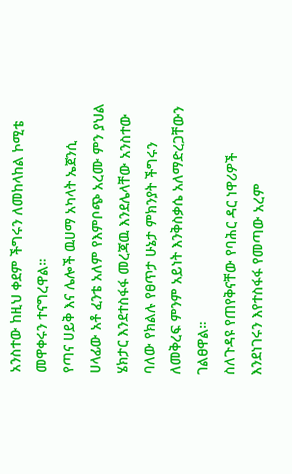አንስተው ከዚህ ቀደም ችግሩን ለመከላከል ኮሚቴ መዋቀሩን ተናግረዋል።
የጣና ሀይቅ እና ሌሎች ዉሀማ አካላት ኤጀንሲ ሀላፊው አቶ ፈንቴ አለም የእምቦጭ አረሙ ምን ያህል ሄክታር እንደተስፋፋ መረጃዉ እንደሌላቸው አንስተው ባለው የክልሉ የፀጥታ ሁኔታ ምክንያት ችግሩን ለመቅረፍ ምንም አይነት እንቅስቃሴ አለማድረጋቸውን ገልፀዋል።
ስለጉዳዩ የጠየቅናቸው የባሕር ዳር ነዋሪዎች እንደነገሩን እየተስፋፋ የመጣው አረም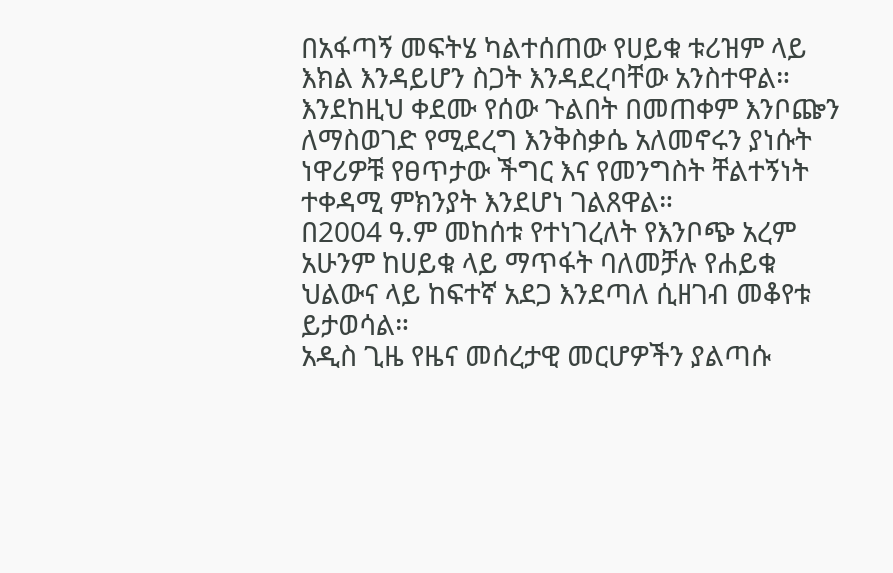በአፋጣኝ መፍትሄ ካልተሰጠው የሀይቁ ቱሪዝም ላይ እክል እንዳይሆን ስጋት እንዳደረባቸው አንስተዋል።
እንደከዚህ ቀደሙ የሰው ጉልበት በመጠቀም እንቦጬን ለማስወገድ የሚደረግ እንቅስቃሴ አለመኖሩን ያነሱት ነዋሪዎቹ የፀጥታው ችግር እና የመንግስት ቸልተኝነት ተቀዳሚ ምክንያት እንደሆነ ገልጸዋል።
በ2004 ዓ.ም መከሰቱ የተነገረለት የእንቦጭ አረም አሁንም ከሀይቁ ላይ ማጥፋት ባለመቻሉ የሐይቁ ህልውና ላይ ከፍተኛ አደጋ እንደጣለ ሲዘገብ መቆየቱ ይታወሳል።
አዲስ ጊዜ የዜና መሰረታዊ መርሆዎችን ያልጣሱ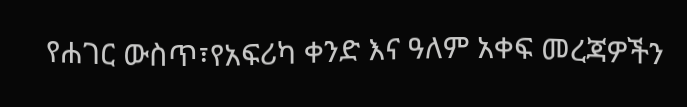የሐገር ውስጥ፣የአፍሪካ ቀንድ እና ዓለም አቀፍ መረጃዎችን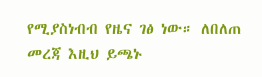የሚያስነብብ የዜና ገፅ ነው። ለበለጠ መረጃ እዚህ ይጫኑ